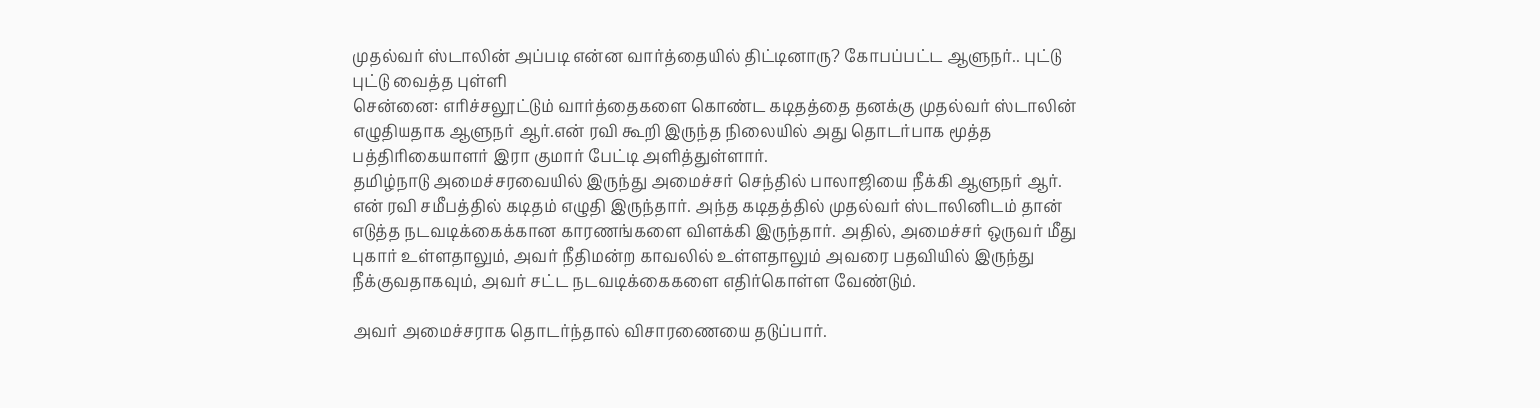முதல்வர் ஸ்டாலின் அப்படி என்ன வார்த்தையில் திட்டினாரு? கோபப்பட்ட ஆளுநர்.. புட்டு புட்டு வைத்த புள்ளி
சென்னை: எரிச்சலூட்டும் வார்த்தைகளை கொண்ட கடிதத்தை தனக்கு முதல்வர் ஸ்டாலின் எழுதியதாக ஆளுநர் ஆர்.என் ரவி கூறி இருந்த நிலையில் அது தொடர்பாக மூத்த பத்திரிகையாளர் இரா குமார் பேட்டி அளித்துள்ளார்.
தமிழ்நாடு அமைச்சரவையில் இருந்து அமைச்சர் செந்தில் பாலாஜியை நீக்கி ஆளுநர் ஆர். என் ரவி சமீபத்தில் கடிதம் எழுதி இருந்தார். அந்த கடிதத்தில் முதல்வர் ஸ்டாலினிடம் தான் எடுத்த நடவடிக்கைக்கான காரணங்களை விளக்கி இருந்தார். அதில், அமைச்சர் ஒருவர் மீது புகார் உள்ளதாலும், அவர் நீதிமன்ற காவலில் உள்ளதாலும் அவரை பதவியில் இருந்து நீக்குவதாகவும், அவர் சட்ட நடவடிக்கைகளை எதிர்கொள்ள வேண்டும்.

அவர் அமைச்சராக தொடர்ந்தால் விசாரணையை தடுப்பார்.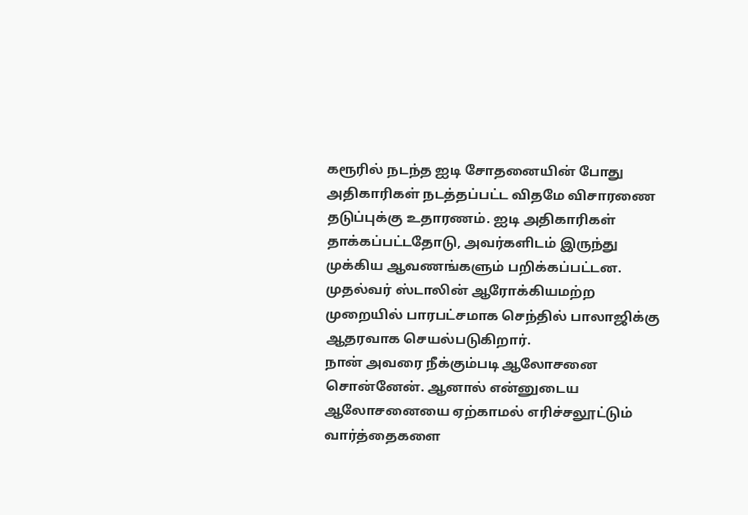கரூரில் நடந்த ஐடி சோதனையின் போது அதிகாரிகள் நடத்தப்பட்ட விதமே விசாரணை தடுப்புக்கு உதாரணம். ஐடி அதிகாரிகள் தாக்கப்பட்டதோடு, அவர்களிடம் இருந்து முக்கிய ஆவணங்களும் பறிக்கப்பட்டன. முதல்வர் ஸ்டாலின் ஆரோக்கியமற்ற முறையில் பாரபட்சமாக செந்தில் பாலாஜிக்கு ஆதரவாக செயல்படுகிறார்.
நான் அவரை நீக்கும்படி ஆலோசனை சொன்னேன். ஆனால் என்னுடைய ஆலோசனையை ஏற்காமல் எரிச்சலூட்டும் வார்த்தைகளை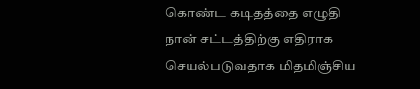கொண்ட கடிதத்தை எழுதி நான் சட்டத்திற்கு எதிராக செயல்படுவதாக மிதமிஞ்சிய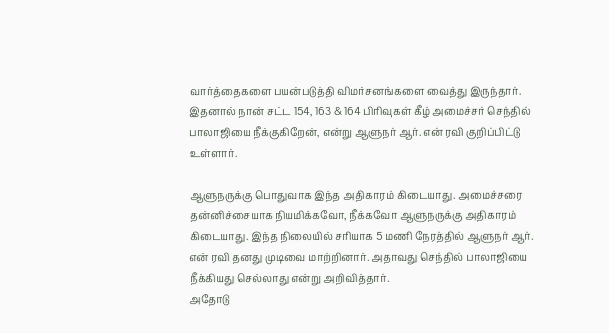வார்த்தைகளை பயன்படுத்தி விமர்சனங்களை வைத்து இருந்தார். இதனால் நான் சட்ட 154, 163 & 164 பிரிவுகள் கீழ் அமைச்சர் செந்தில் பாலாஜியை நீக்குகிறேன், என்று ஆளுநர் ஆர். என் ரவி குறிப்பிட்டு உள்ளார்.

ஆளுநருக்கு பொதுவாக இந்த அதிகாரம் கிடையாது. அமைச்சரை தன்னிச்சையாக நியமிக்கவோ, நீக்கவோ ஆளுநருக்கு அதிகாரம் கிடையாது. இந்த நிலையில் சரியாக 5 மணி நேரத்தில் ஆளுநர் ஆர். என் ரவி தனது முடிவை மாற்றினார். அதாவது செந்தில் பாலாஜியை நீக்கியது செல்லாது என்று அறிவித்தார்.
அதோடு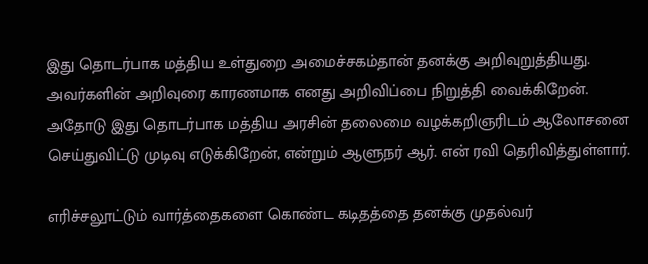இது தொடர்பாக மத்திய உள்துறை அமைச்சகம்தான் தனக்கு அறிவுறுத்தியது. அவர்களின் அறிவுரை காரணமாக எனது அறிவிப்பை நிறுத்தி வைக்கிறேன். அதோடு இது தொடர்பாக மத்திய அரசின் தலைமை வழக்கறிஞரிடம் ஆலோசனை செய்துவிட்டு முடிவு எடுக்கிறேன், என்றும் ஆளுநர் ஆர். என் ரவி தெரிவித்துள்ளார்.

எரிச்சலூட்டும் வார்த்தைகளை கொண்ட கடிதத்தை தனக்கு முதல்வர்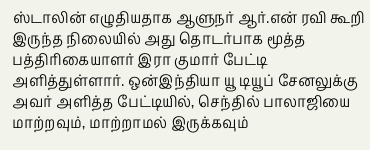ஸ்டாலின் எழுதியதாக ஆளுநர் ஆர்.என் ரவி கூறி இருந்த நிலையில் அது தொடர்பாக மூத்த பத்திரிகையாளர் இரா குமார் பேட்டி அளித்துள்ளார். ஒன்இந்தியா யூ டியூப் சேனலுக்கு அவர் அளித்த பேட்டியில், செந்தில் பாலாஜியை மாற்றவும், மாற்றாமல் இருக்கவும்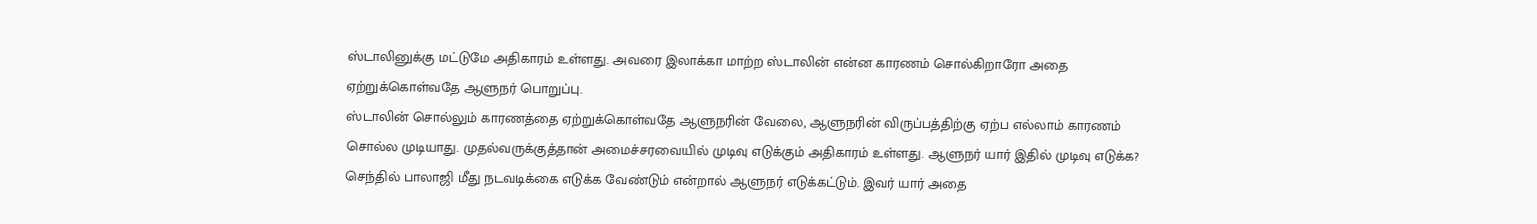ஸ்டாலினுக்கு மட்டுமே அதிகாரம் உள்ளது. அவரை இலாக்கா மாற்ற ஸ்டாலின் என்ன காரணம் சொல்கிறாரோ அதை ஏற்றுக்கொள்வதே ஆளுநர் பொறுப்பு.
ஸ்டாலின் சொல்லும் காரணத்தை ஏற்றுக்கொள்வதே ஆளுநரின் வேலை, ஆளுநரின் விருப்பத்திற்கு ஏற்ப எல்லாம் காரணம் சொல்ல முடியாது. முதல்வருக்குத்தான் அமைச்சரவையில் முடிவு எடுக்கும் அதிகாரம் உள்ளது. ஆளுநர் யார் இதில் முடிவு எடுக்க? செந்தில் பாலாஜி மீது நடவடிக்கை எடுக்க வேண்டும் என்றால் ஆளுநர் எடுக்கட்டும். இவர் யார் அதை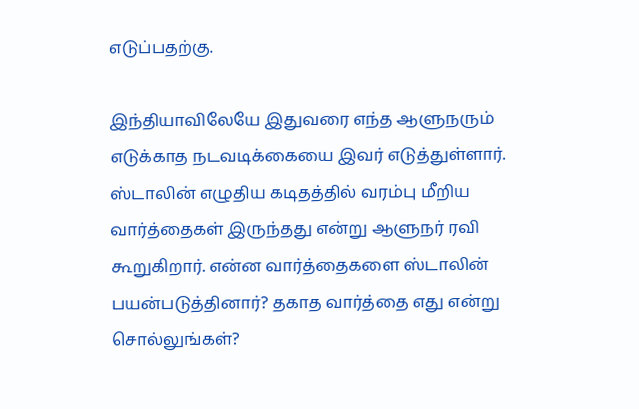எடுப்பதற்கு.

இந்தியாவிலேயே இதுவரை எந்த ஆளுநரும் எடுக்காத நடவடிக்கையை இவர் எடுத்துள்ளார். ஸ்டாலின் எழுதிய கடிதத்தில் வரம்பு மீறிய வார்த்தைகள் இருந்தது என்று ஆளுநர் ரவி கூறுகிறார். என்ன வார்த்தைகளை ஸ்டாலின் பயன்படுத்தினார்? தகாத வார்த்தை எது என்று சொல்லுங்கள்?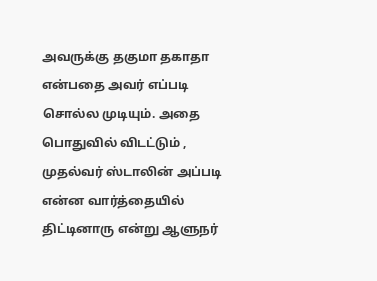அவருக்கு தகுமா தகாதா என்பதை அவர் எப்படி சொல்ல முடியும். அதை பொதுவில் விடட்டும் , முதல்வர் ஸ்டாலின் அப்படி என்ன வார்த்தையில் திட்டினாரு என்று ஆளுநர்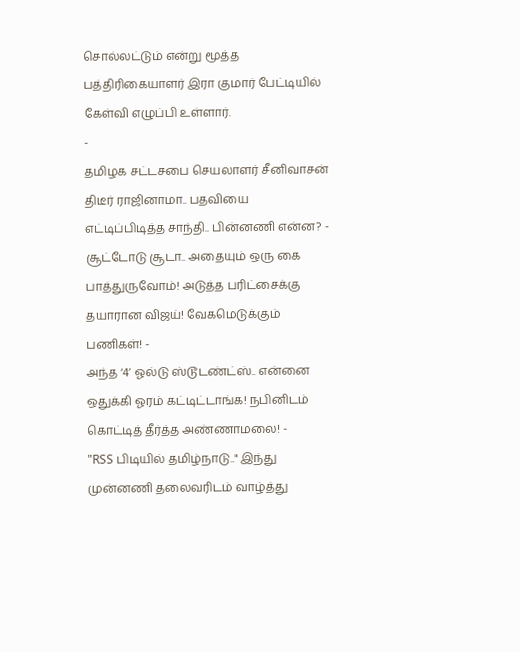சொல்லட்டும் என்று மூத்த பத்திரிகையாளர் இரா குமார் பேட்டியில் கேள்வி எழுப்பி உள்ளார்.
-
தமிழக சட்டசபை செயலாளர் சீனிவாசன் திடீர் ராஜினாமா.. பதவியை எட்டிப்பிடித்த சாந்தி.. பின்னணி என்ன? -
சூட்டோடு சூடா.. அதையும் ஒரு கை பாத்துருவோம்! அடுத்த பரிட்சைக்கு தயாரான விஜய்! வேகமெடுக்கும் பணிகள்! -
அந்த ‘4’ ஓல்டு ஸ்டூடண்ட்ஸ்.. என்னை ஒதுக்கி ஓரம் கட்டிட்டாங்க! நபினிடம் கொட்டித் தீர்த்த அண்ணாமலை! -
"RSS பிடியில் தமிழ்நாடு.." இந்து முன்னணி தலைவரிடம் வாழ்த்து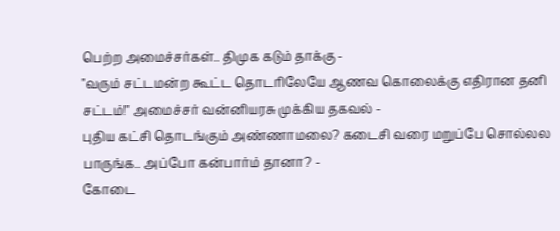பெற்ற அமைச்சர்கள்.. திமுக கடும் தாக்கு -
"வரும் சட்டமன்ற கூட்ட தொடரிலேயே ஆணவ கொலைக்கு எதிரான தனி சட்டம்!" அமைச்சர் வன்னியரசு முக்கிய தகவல் -
புதிய கட்சி தொடங்கும் அண்ணாமலை? கடைசி வரை மறுப்பே சொல்லல பாருங்க.. அப்போ கன்பார்ம் தானா? -
கோடை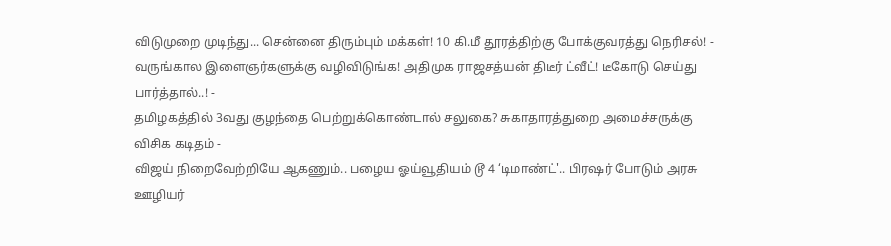விடுமுறை முடிந்து... சென்னை திரும்பும் மக்கள்! 10 கி.மீ தூரத்திற்கு போக்குவரத்து நெரிசல்! -
வருங்கால இளைஞர்களுக்கு வழிவிடுங்க! அதிமுக ராஜசத்யன் திடீர் ட்வீட்! டீகோடு செய்து பார்த்தால்..! -
தமிழகத்தில் 3வது குழந்தை பெற்றுக்கொண்டால் சலுகை? சுகாதாரத்துறை அமைச்சருக்கு விசிக கடிதம் -
விஜய் நிறைவேற்றியே ஆகணும்.. பழைய ஓய்வூதியம் டூ 4 ‘டிமாண்ட்'.. பிரஷர் போடும் அரசு ஊழியர்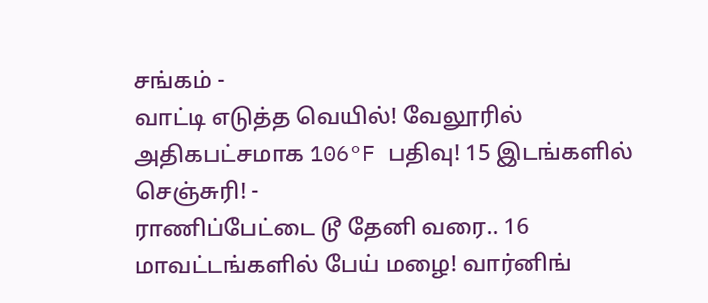சங்கம் -
வாட்டி எடுத்த வெயில்! வேலூரில் அதிகபட்சமாக 106°F பதிவு! 15 இடங்களில் செஞ்சுரி! -
ராணிப்பேட்டை டூ தேனி வரை.. 16 மாவட்டங்களில் பேய் மழை! வார்னிங்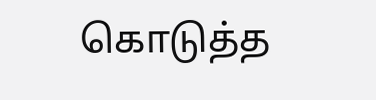கொடுத்த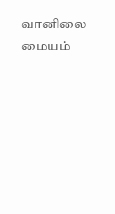வானிலை மையம்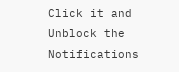Click it and Unblock the Notifications